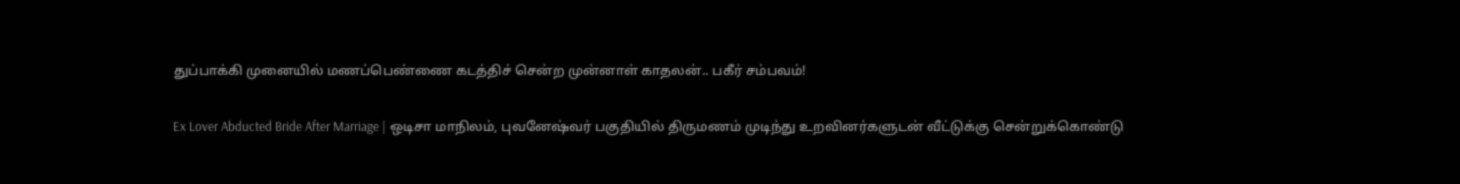துப்பாக்கி முனையில் மணப்பெண்ணை கடத்திச் சென்ற முன்னாள் காதலன்.. பகீர் சம்பவம்!

Ex Lover Abducted Bride After Marriage | ஒடிசா மாநிலம், புவனேஷ்வர் பகுதியில் திருமணம் முடிந்து உறவினர்களுடன் வீட்டுக்கு சென்றுக்கொண்டு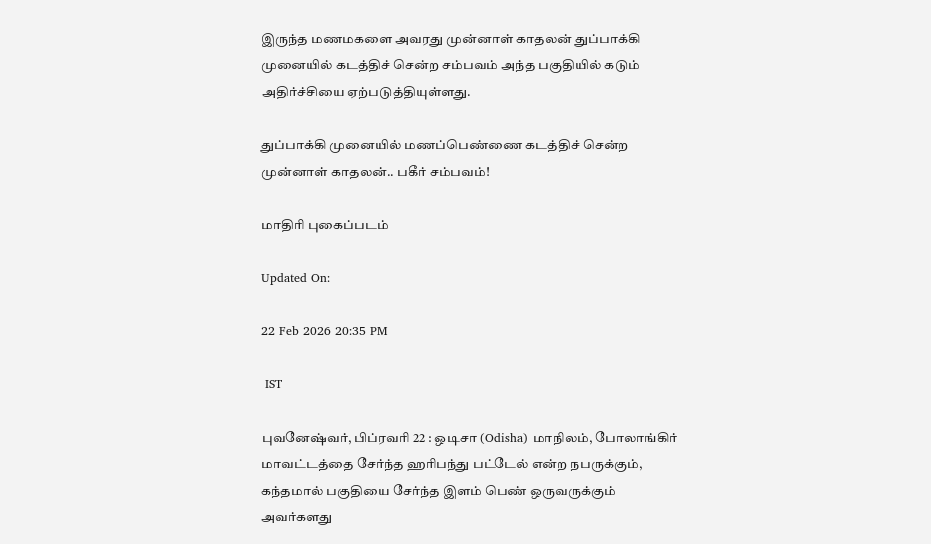இருந்த மணமகளை அவரது முன்னாள் காதலன் துப்பாக்கி முனையில் கடத்திச் சென்ற சம்பவம் அந்த பகுதியில் கடும் அதிர்ச்சியை ஏற்படுத்தியுள்ளது.

துப்பாக்கி முனையில் மணப்பெண்ணை கடத்திச் சென்ற முன்னாள் காதலன்.. பகீர் சம்பவம்!

மாதிரி புகைப்படம்

Updated On:

22 Feb 2026 20:35 PM

 IST

புவனேஷ்வர், பிப்ரவரி 22 : ஒடிசா (Odisha) மாநிலம், போலாங்கிர் மாவட்டத்தை சேர்ந்த ஹரிபந்து பட்டேல் என்ற நபருக்கும், கந்தமால் பகுதியை சேர்ந்த இளம் பெண் ஒருவருக்கும் அவர்களது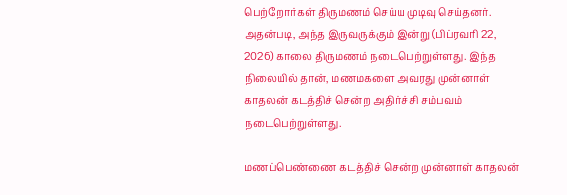பெற்றோர்கள் திருமணம் செய்ய முடிவு செய்தனர். அதன்படி, அந்த இருவருக்கும் இன்று (பிப்ரவரி 22, 2026) காலை திருமணம் நடைபெற்றுள்ளது. இந்த நிலையில் தான், மணமகளை அவரது முன்னாள் காதலன் கடத்திச் சென்ற அதிர்ச்சி சம்பவம் நடைபெற்றுள்ளது.

மணப்பெண்ணை கடத்திச் சென்ற முன்னாள் காதலன்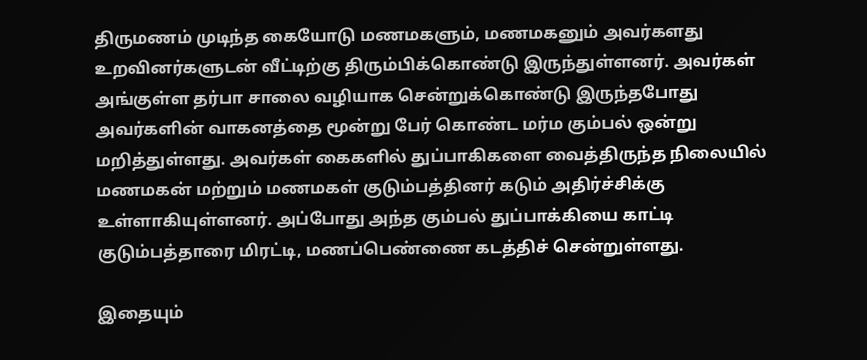திருமணம் முடிந்த கையோடு மணமகளும், மணமகனும் அவர்களது உறவினர்களுடன் வீட்டிற்கு திரும்பிக்கொண்டு இருந்துள்ளனர். அவர்கள் அங்குள்ள தர்பா சாலை வழியாக சென்றுக்கொண்டு இருந்தபோது அவர்களின் வாகனத்தை மூன்று பேர் கொண்ட மர்ம கும்பல் ஒன்று மறித்துள்ளது. அவர்கள் கைகளில் துப்பாகிகளை வைத்திருந்த நிலையில் மணமகன் மற்றும் மணமகள் குடும்பத்தினர் கடும் அதிர்ச்சிக்கு உள்ளாகியுள்ளனர். அப்போது அந்த கும்பல் துப்பாக்கியை காட்டி குடும்பத்தாரை மிரட்டி, மணப்பெண்ணை கடத்திச் சென்றுள்ளது.

இதையும்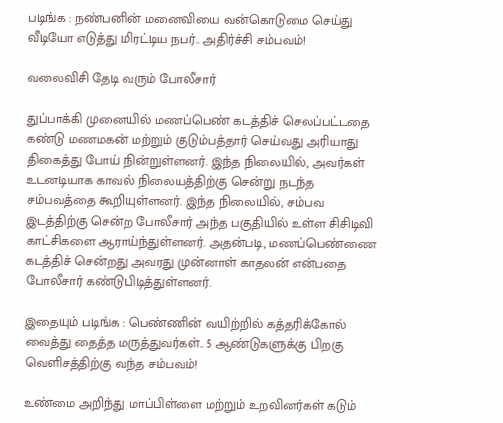படிங்க : நண்பனின் மனைவியை வன்கொடுமை செய்து வீடியோ எடுத்து மிரட்டிய நபர்.. அதிர்ச்சி சம்பவம்!

வலைவிசி தேடி வரும் போலீசார்

துப்பாக்கி முனையில் மணப்பெண் கடத்திச் செலப்பட்டதை கண்டு மணமகன் மற்றும் குடும்பத்தார் செய்வது அரியாது திகைத்து போய் நின்றுள்ளனர். இந்த நிலையில், அவர்கள் உடனடியாக காவல் நிலையத்திற்கு சென்று நடந்த சம்பவத்தை கூறியுள்ளனர். இந்த நிலையில், சம்பவ இடத்திற்கு சென்ற போலீசார் அந்த பகுதியில் உள்ள சிசிடிவி காட்சிகளை ஆராய்ந்துள்ளனர். அதன்படி, மணப்பெண்ணை கடத்திச் சென்றது அவரது முன்னாள் காதலன் என்பதை போலீசார் கண்டுபிடித்துள்ளனர்.

இதையும் படிங்க : பெண்ணின் வயிற்றில் கத்தரிக்கோல் வைத்து தைத்த மருத்துவர்கள்.. 5 ஆண்டுகளுக்கு பிறகு வெளிசத்திற்கு வந்த சம்பவம்!

உண்மை அறிந்து மாப்பிள்ளை மற்றும் உறவினர்கள் கடும்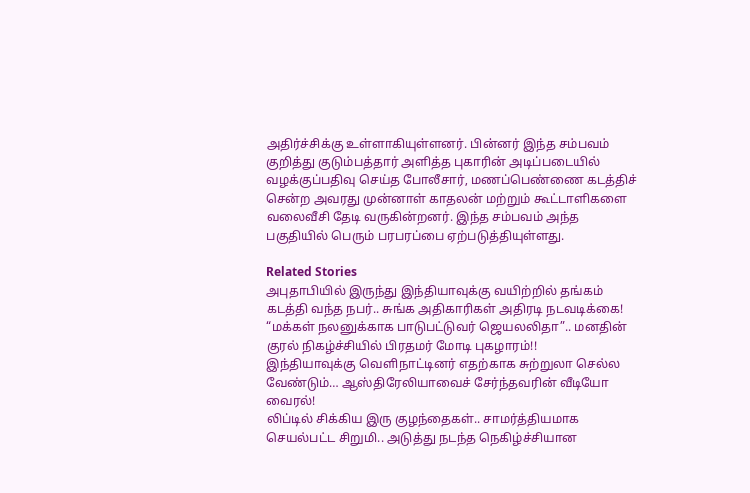அதிர்ச்சிக்கு உள்ளாகியுள்ளனர். பின்னர் இந்த சம்பவம் குறித்து குடும்பத்தார் அளித்த புகாரின் அடிப்படையில் வழக்குப்பதிவு செய்த போலீசார், மணப்பெண்ணை கடத்திச் சென்ற அவரது முன்னாள் காதலன் மற்றும் கூட்டாளிகளை வலைவீசி தேடி வருகின்றனர். இந்த சம்பவம் அந்த பகுதியில் பெரும் பரபரப்பை ஏற்படுத்தியுள்ளது.

Related Stories
அபுதாபியில் இருந்து இந்தியாவுக்கு வயிற்றில் தங்கம் கடத்தி வந்த நபர்.. சுங்க அதிகாரிகள் அதிரடி நடவடிக்கை!
“மக்கள் நலனுக்காக பாடுபட்டுவர் ஜெயலலிதா”.. மனதின் குரல் நிகழ்ச்சியில் பிரதமர் மோடி புகழாரம்!!
இந்தியாவுக்கு வெளிநாட்டினர் எதற்காக சுற்றுலா செல்ல வேண்டும்… ஆஸ்திரேலியாவைச் சேர்ந்தவரின் வீடியோ வைரல்!
லிப்டில் சிக்கிய இரு குழந்தைகள்.. சாமர்த்தியமாக செயல்பட்ட சிறுமி.. அடுத்து நடந்த நெகிழ்ச்சியான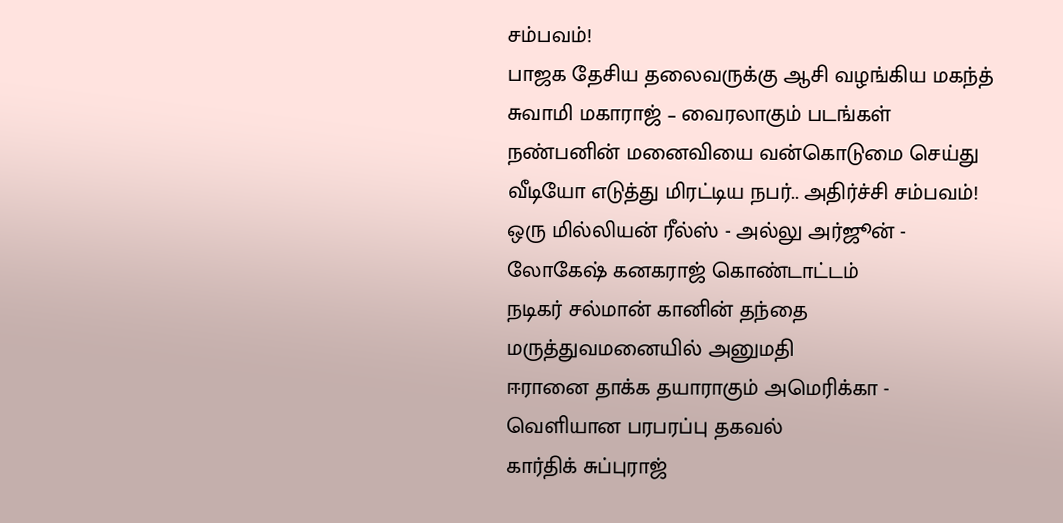சம்பவம்!
பாஜக தேசிய தலைவருக்கு ஆசி வழங்கிய மகந்த் சுவாமி மகாராஜ் – வைரலாகும் படங்கள்
நண்பனின் மனைவியை வன்கொடுமை செய்து வீடியோ எடுத்து மிரட்டிய நபர்.. அதிர்ச்சி சம்பவம்!
ஒரு மில்லியன் ரீல்ஸ் - அல்லு அர்ஜூன் - லோகேஷ் கனகராஜ் கொண்டாட்டம்
நடிகர் சல்மான் கானின் தந்தை மருத்துவமனையில் அனுமதி
ஈரானை தாக்க தயாராகும் அமெரிக்கா - வெளியான பரபரப்பு தகவல்
கார்திக் சுப்புராஜ்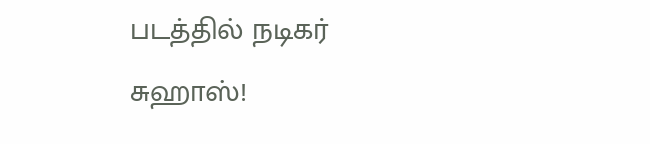படத்தில் நடிகர் சுஹாஸ்!